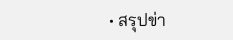• สรุปข่า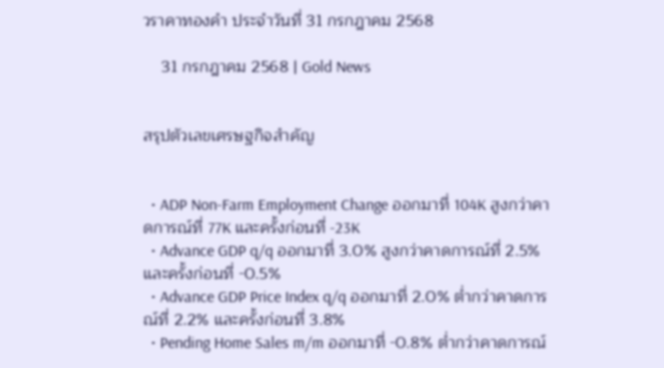วราคาทองคำ ประจำวันที่ 31 กรกฎาคม 2568

    31 กรกฎาคม 2568 | Gold News


สรุปตัวเลขเศรษฐกิจสำคัญ


  • ADP Non-Farm Employment Change ออกมาที่ 104K สูงกว่าคาดการณ์ที่ 77K และครั้งก่อนที่ -23K
  • Advance GDP q/q ออกมาที่ 3.0% สูงกว่าคาดการณ์ที่ 2.5% และครั้งก่อนที่ -0.5%
  • Advance GDP Price Index q/q ออกมาที่ 2.0% ต่ำกว่าคาดการณ์ที่ 2.2% และครั้งก่อนที่ 3.8%
  • Pending Home Sales m/m ออกมาที่ -0.8% ต่ำกว่าคาดการณ์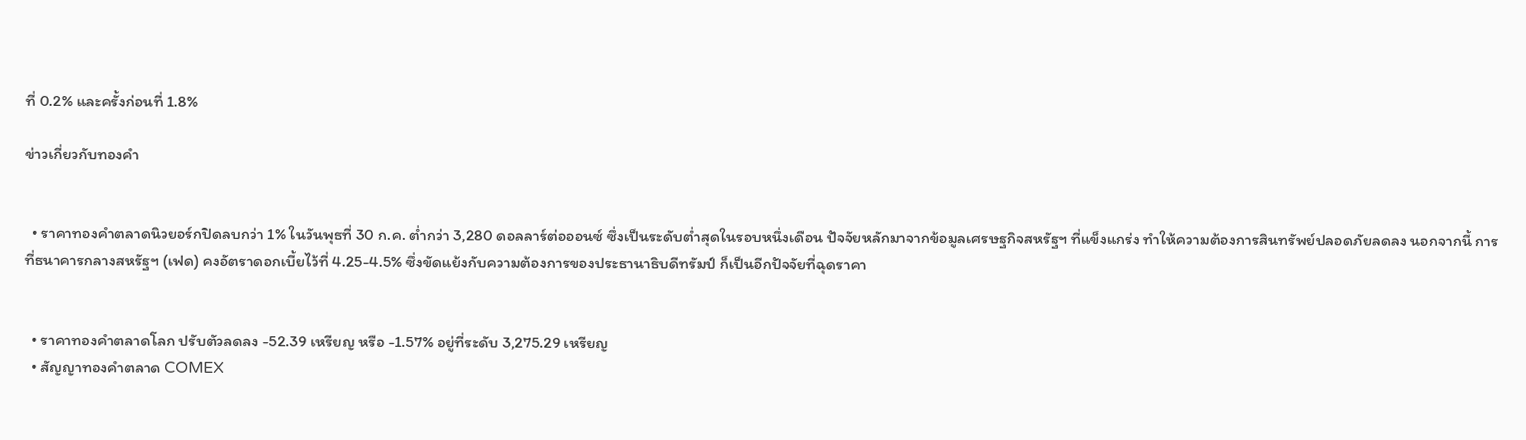ที่ 0.2% และครั้งก่อนที่ 1.8%

ข่าวเกี่ยวกับทองคำ


  • ราคาทองคำตลาดนิวยอร์กปิดลบกว่า 1% ในวันพุธที่ 30 ก.ค. ต่ำกว่า 3,280 ดอลลาร์ต่อออนซ์ ซึ่งเป็นระดับต่ำสุดในรอบหนึ่งเดือน ปัจจัยหลักมาจากข้อมูลเศรษฐกิจสหรัฐฯ ที่แข็งแกร่ง ทำให้ความต้องการสินทรัพย์ปลอดภัยลดลง นอกจากนี้ การที่ธนาคารกลางสหรัฐฯ (เฟด) คงอัตราดอกเบี้ยไว้ที่ 4.25-4.5% ซึ่งขัดแย้งกับความต้องการของประธานาธิบดีทรัมป์ ก็เป็นอีกปัจจัยที่ฉุดราคา


  • ราคาทองคำตลาดโลก ปรับตัวลดลง -52.39 เหรียญ หรือ -1.57% อยู่ที่ระดับ 3,275.29 เหรียญ
  • สัญญาทองคำตลาด COMEX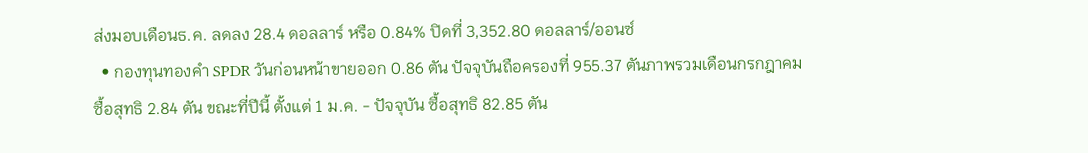ส่งมอบเดือนธ.ค. ลดลง 28.4 ดอลลาร์ หรือ 0.84% ปิดที่ 3,352.80 ดอลลาร์/ออนซ์
  • กองทุนทองคำ SPDR วันก่อนหน้าขายออก 0.86 ตัน ปัจจุบันถือครองที่ 955.37 ตันภาพรวมเดือนกรกฎาคม ซื้อสุทธิ 2.84 ตัน ขณะที่ปีนี้ ตั้งแต่ 1 ม.ค. - ปัจจุบัน ซื้อสุทธิ 82.85 ตัน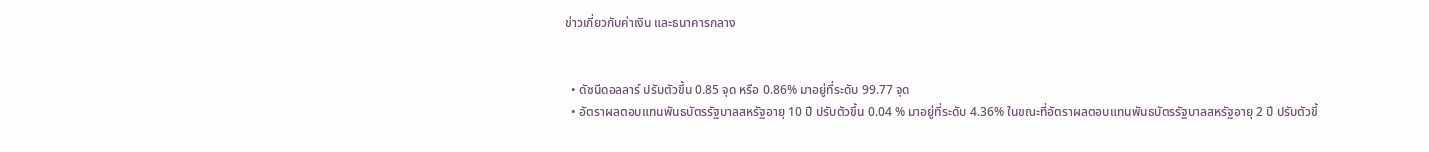ข่าวเกี่ยวกับค่าเงิน และธนาคารกลาง


  • ดัชนีดอลลาร์ ปรับตัวขึ้น 0.85 จุด หรือ 0.86% มาอยู่ที่ระดับ 99.77 จุด
  • อัตราผลตอบแทนพันธบัตรรัฐบาลสหรัฐอายุ 10 ปี ปรับตัวขึ้น 0.04 % มาอยู่ที่ระดับ 4.36% ในขณะที่อัตราผลตอบแทนพันธบัตรรัฐบาลสหรัฐอายุ 2 ปี ปรับตัวขึ้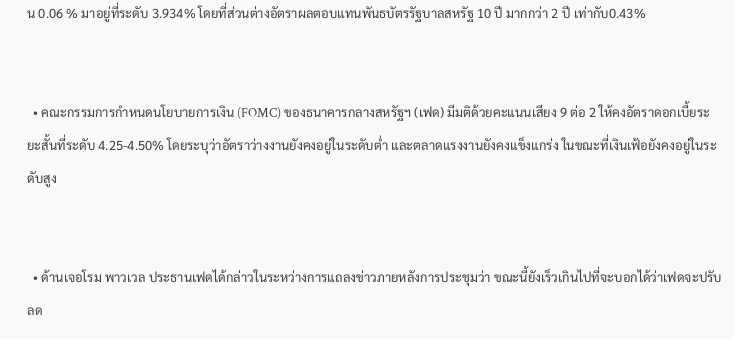น 0.06 % มาอยู่ที่ระดับ 3.934% โดยที่ส่วนต่างอัตราผลตอบแทนพันธบัตรรัฐบาลสหรัฐ 10 ปี มากกว่า 2 ปี เท่ากับ0.43%


  • คณะกรรมการกำหนดนโยบายการเงิน (FOMC) ของธนาคารกลางสหรัฐฯ (เฟด) มีมติด้วยคะแนนเสียง 9 ต่อ 2 ให้คงอัตราดอกเบี้ยระยะสั้นที่ระดับ 4.25-4.50% โดยระบุว่าอัตราว่างงานยังคงอยู่ในระดับต่ำ และตลาดแรงงานยังคงแข็งแกร่ง ในขณะที่เงินเฟ้อยังคงอยู่ในระดับสูง


  • ด้านเจอโรม พาวเวล ประธานเฟดได้กล่าวในระหว่างการแถลงข่าวภายหลังการประชุมว่า ขณะนี้ยังเร็วเกินไปที่จะบอกได้ว่าเฟดจะปรับลด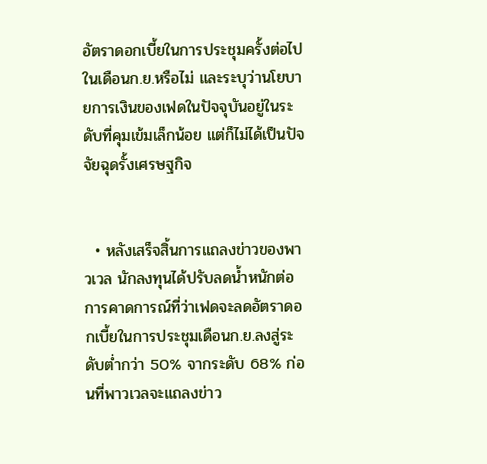อัตราดอกเบี้ยในการประชุมครั้งต่อไปในเดือนก.ย.หรือไม่ และระบุว่านโยบายการเงินของเฟดในปัจจุบันอยู่ในระดับที่คุมเข้มเล็กน้อย แต่ก็ไม่ได้เป็นปัจจัยฉุดรั้งเศรษฐกิจ


  • หลังเสร็จสิ้นการแถลงข่าวของพาวเวล นักลงทุนได้ปรับลดน้ำหนักต่อการคาดการณ์ที่ว่าเฟดจะลดอัตราดอกเบี้ยในการประชุมเดือนก.ย.ลงสู่ระดับต่ำกว่า 50% จากระดับ 68% ก่อนที่พาวเวลจะแถลงข่าว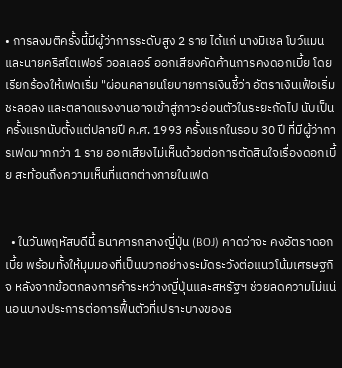• การลงมติครั้งนี้มีผู้ว่าการระดับสูง 2 ราย ได้แก่ นางมิเชล โบว์แมน และนายคริสโตเฟอร์ วอลเลอร์ ออกเสียงคัดค้านการคงดอกเบี้ย โดยเรียกร้องให้เฟดเริ่ม "ผ่อนคลายนโยบายการเงินชี้ว่า อัตราเงินเฟ้อเริ่มชะลอลง และตลาดแรงงานอาจเข้าสู่ภาวะอ่อนตัวในระยะถัดไป นับเป็นครั้งแรกนับตั้งแต่ปลายปี ค.ศ. 1993 ครั้งแรกในรอบ 30 ปี ที่มีผู้ว่าการเฟดมากกว่า 1 ราย ออกเสียงไม่เห็นด้วยต่อการตัดสินใจเรื่องดอกเบี้ย สะท้อนถึงความเห็นที่แตกต่างภายในเฟด


  • ในวันพฤหัสบดีนี้ ธนาคารกลางญี่ปุ่น (BOJ) คาดว่าจะ คงอัตราดอกเบี้ย พร้อมทั้งให้มุมมองที่เป็นบวกอย่างระมัดระวังต่อแนวโน้มเศรษฐกิจ หลังจากข้อตกลงการค้าระหว่างญี่ปุ่นและสหรัฐฯ ช่วยลดความไม่แน่นอนบางประการต่อการฟื้นตัวที่เปราะบางของธ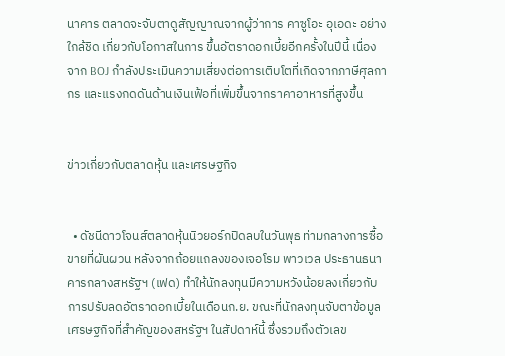นาคาร ตลาดจะจับตาดูสัญญาณจากผู้ว่าการ คาซูโอะ อุเอดะ อย่างใกล้ชิด เกี่ยวกับโอกาสในการ ขึ้นอัตราดอกเบี้ยอีกครั้งในปีนี้ เนื่องจาก BOJ กำลังประเมินความเสี่ยงต่อการเติบโตที่เกิดจากภาษีศุลกากร และแรงกดดันด้านเงินเฟ้อที่เพิ่มขึ้นจากราคาอาหารที่สูงขึ้น


ข่าวเกี่ยวกับตลาดหุ้น และเศรษฐกิจ


  • ดัชนีดาวโจนส์ตลาดหุ้นนิวยอร์กปิดลบในวันพุธ ท่ามกลางการซื้อขายที่ผันผวน หลังจากถ้อยแถลงของเจอโรม พาวเวล ประธานธนาคารกลางสหรัฐฯ (เฟด) ทำให้นักลงทุนมีความหวังน้อยลงเกี่ยวกับการปรับลดอัตราดอกเบี้ยในเดือนก.ย. ขณะที่นักลงทุนจับตาข้อมูลเศรษฐกิจที่สำคัญของสหรัฐฯ ในสัปดาห์นี้ ซึ่งรวมถึงตัวเลข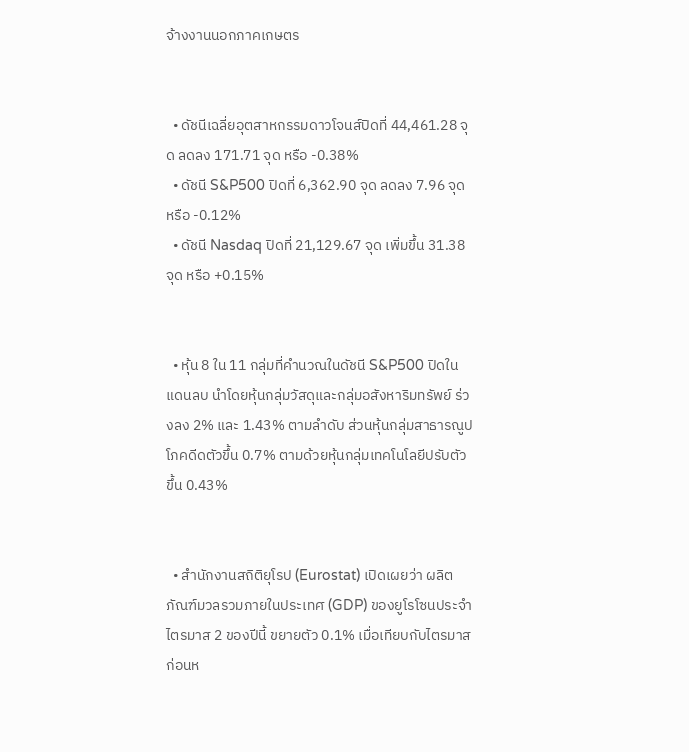จ้างงานนอกภาคเกษตร


  • ดัชนีเฉลี่ยอุตสาหกรรมดาวโจนส์ปิดที่ 44,461.28 จุด ลดลง 171.71 จุด หรือ -0.38%
  • ดัชนี S&P500 ปิดที่ 6,362.90 จุด ลดลง 7.96 จุด หรือ -0.12%
  • ดัชนี Nasdaq ปิดที่ 21,129.67 จุด เพิ่มขึ้น 31.38 จุด หรือ +0.15%


  • หุ้น 8 ใน 11 กลุ่มที่คำนวณในดัชนี S&P500 ปิดในแดนลบ นำโดยหุ้นกลุ่มวัสดุและกลุ่มอสังหาริมทรัพย์ ร่วงลง 2% และ 1.43% ตามลำดับ ส่วนหุ้นกลุ่มสาธารณูปโภคดีดตัวขึ้น 0.7% ตามด้วยหุ้นกลุ่มเทคโนโลยีปรับตัวขึ้น 0.43%


  • สำนักงานสถิติยุโรป (Eurostat) เปิดเผยว่า ผลิตภัณฑ์มวลรวมภายในประเทศ (GDP) ของยูโรโซนประจำไตรมาส 2 ของปีนี้ ขยายตัว 0.1% เมื่อเทียบกับไตรมาสก่อนห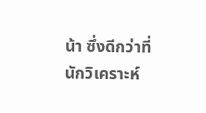น้า ซึ่งดีกว่าที่นักวิเคราะห์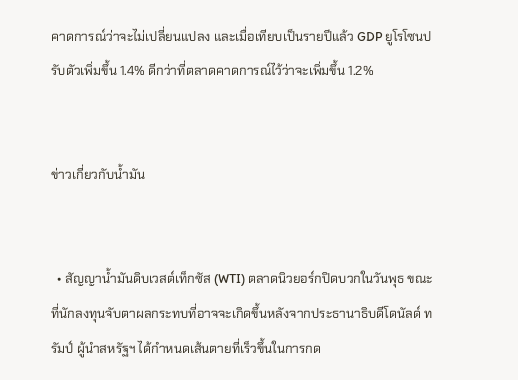คาดการณ์ว่าจะไม่เปลี่ยนแปลง และเมื่อเทียบเป็นรายปีแล้ว GDP ยูโรโซนปรับตัวเพิ่มขึ้น 1.4% ดีกว่าที่ตลาดคาดการณ์ไว้ว่าจะเพิ่มขึ้น 1.2%


ข่าวเกี่ยวกับน้ำมัน


  • สัญญาน้ำมันดิบเวสต์เท็กซัส (WTI) ตลาดนิวยอร์กปิดบวกในวันพุธ ขณะที่นักลงทุนจับตาผลกระทบที่อาจจะเกิดขึ้นหลังจากประธานาธิบดีโดนัลด์ ทรัมป์ ผู้นำสหรัฐฯ ได้กำหนดเส้นตายที่เร็วขึ้นในการกด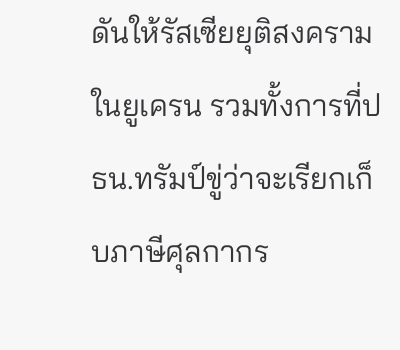ดันให้รัสเซียยุติสงครามในยูเครน รวมทั้งการที่ปธน.ทรัมป์ขู่ว่าจะเรียกเก็บภาษีศุลกากร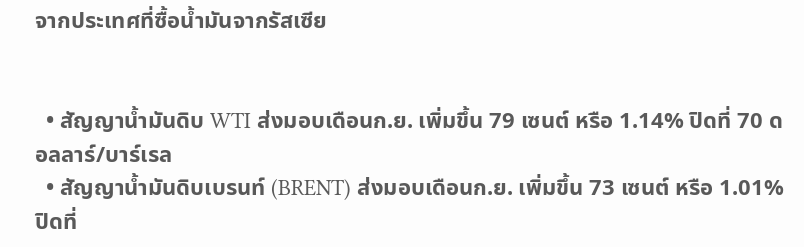จากประเทศที่ซื้อน้ำมันจากรัสเซีย


  • สัญญาน้ำมันดิบ WTI ส่งมอบเดือนก.ย. เพิ่มขึ้น 79 เซนต์ หรือ 1.14% ปิดที่ 70 ดอลลาร์/บาร์เรล
  • สัญญาน้ำมันดิบเบรนท์ (BRENT) ส่งมอบเดือนก.ย. เพิ่มขึ้น 73 เซนต์ หรือ 1.01% ปิดที่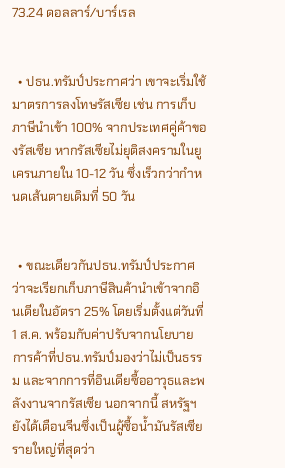73.24 ดอลลาร์/บาร์เรล


  • ปธน.ทรัมป์ประกาศว่า เขาจะเริ่มใช้มาตรการลงโทษรัสเซีย เช่น การเก็บภาษีนำเข้า 100% จากประเทศคู่ค้าของรัสเซีย หากรัสเซียไม่ยุติสงครามในยูเครนภายใน 10-12 วัน ซึ่งเร็วกว่ากำหนดเส้นตายเดิมที่ 50 วัน


  • ขณะเดียวกันปธน.ทรัมป์ประกาศว่าจะเรียกเก็บภาษีสินค้านำเข้าจากอินเดียในอัตรา 25% โดยเริ่มตั้งแต่วันที่ 1 ส.ค. พร้อมกับค่าปรับจากนโยบายการค้าที่ปธน.ทรัมป์มองว่าไม่เป็นธรรม และจากการที่อินเดียซื้ออาวุธและพลังงานจากรัสเซีย นอกจากนี้ สหรัฐฯ ยังได้เตือนจีนซึ่งเป็นผู้ซื้อน้ำมันรัสเซียรายใหญ่ที่สุดว่า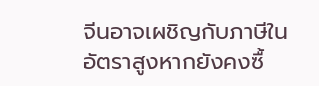จีนอาจเผชิญกับภาษีในอัตราสูงหากยังคงซื้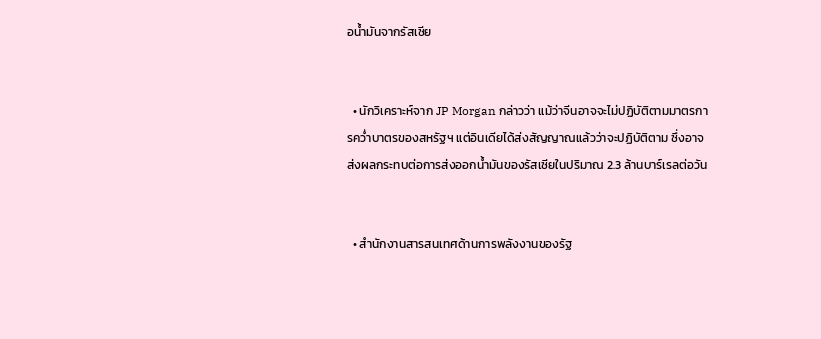อน้ำมันจากรัสเซีย


  • นักวิเคราะห์จาก JP Morgan กล่าวว่า แม้ว่าจีนอาจจะไม่ปฏิบัติตามมาตรการคว่ำบาตรของสหรัฐฯ แต่อินเดียได้ส่งสัญญาณแล้วว่าจะปฏิบัติตาม ซึ่งอาจส่งผลกระทบต่อการส่งออกน้ำมันของรัสเซียในปริมาณ 2.3 ล้านบาร์เรลต่อวัน


  • สำนักงานสารสนเทศด้านการพลังงานของรัฐ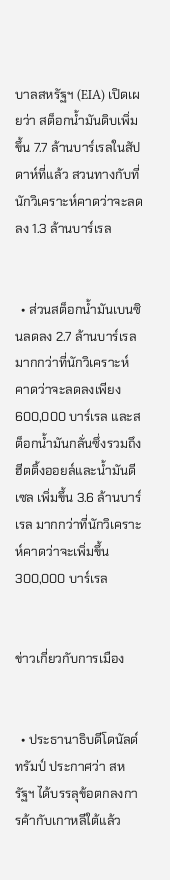บาลสหรัฐฯ (EIA) เปิดเผยว่า สต็อกน้ำมันดิบเพิ่มขึ้น 7.7 ล้านบาร์เรลในสัปดาห์ที่แล้ว สวนทางกับที่นักวิเคราะห์คาดว่าจะลดลง 1.3 ล้านบาร์เรล


  • ส่วนสต็อกน้ำมันเบนซินลดลง 2.7 ล้านบาร์เรล มากกว่าที่นักวิเคราะห์คาดว่าจะลดลงเพียง 600,000 บาร์เรล และสต็อกน้ำมันกลั่นซึ่งรวมถึงฮีตติ้งออยล์และน้ำมันดีเซล เพิ่มขึ้น 3.6 ล้านบาร์เรล มากกว่าที่นักวิเคราะห์คาดว่าจะเพิ่มขึ้น 300,000 บาร์เรล


ข่าวเกี่ยวกับการเมือง


  • ประธานาธิบดีโดนัลด์ ทรัมป์ ประกาศว่า สหรัฐฯ ได้บรรลุข้อตกลงการค้ากับเกาหลีใต้แล้ว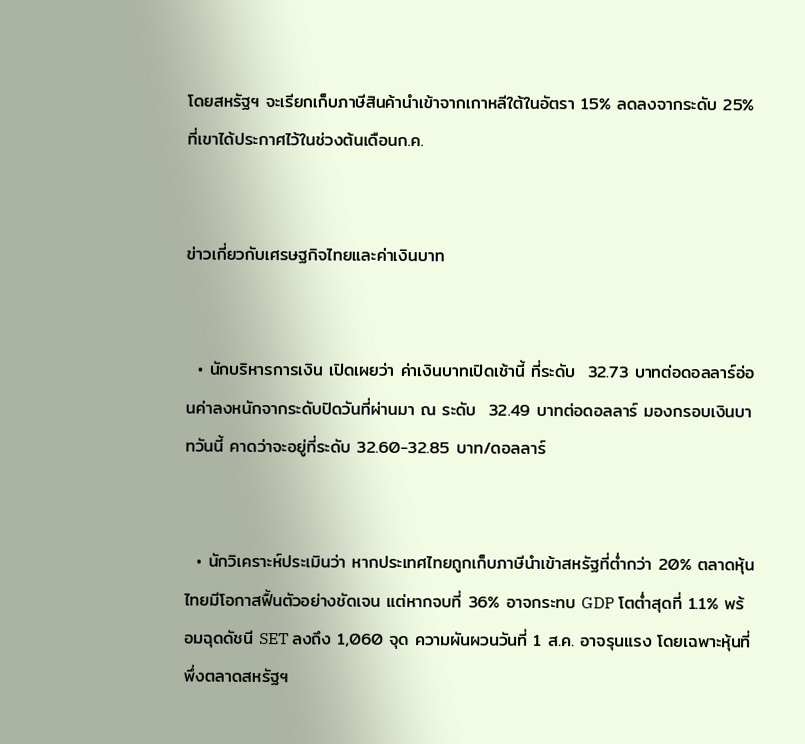โดยสหรัฐฯ จะเรียกเก็บภาษีสินค้านำเข้าจากเกาหลีใต้ในอัตรา 15% ลดลงจากระดับ 25% ที่เขาได้ประกาศไว้ในช่วงต้นเดือนก.ค.


ข่าวเกี่ยวกับเศรษฐกิจไทยและค่าเงินบาท


  • นักบริหารการเงิน เปิดเผยว่า ค่าเงินบาทเปิดเช้านี้ ที่ระดับ  32.73 บาทต่อดอลลาร์อ่อนค่าลงหนักจากระดับปิดวันที่ผ่านมา ณ ระดับ  32.49 บาทต่อดอลลาร์ มองกรอบเงินบาทวันนี้ คาดว่าจะอยู่ที่ระดับ 32.60-32.85 บาท/ดอลลาร์


  • นักวิเคราะห์ประเมินว่า หากประเทศไทยถูกเก็บภาษีนำเข้าสหรัฐที่ต่ำกว่า 20% ตลาดหุ้นไทยมีโอกาสฟื้นตัวอย่างชัดเจน แต่หากจบที่ 36% อาจกระทบ GDP โตต่ำสุดที่ 1.1% พร้อมฉุดดัชนี SET ลงถึง 1,060 จุด ความผันผวนวันที่ 1 ส.ค. อาจรุนแรง โดยเฉพาะหุ้นที่พึ่งตลาดสหรัฐฯ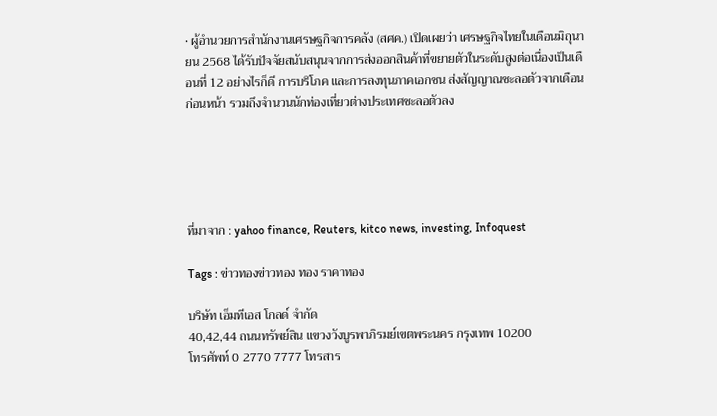• ผู้อำนวยการสำนักงานเศรษฐกิจการคลัง (สศค.) เปิดเผยว่า เศรษฐกิจไทยในเดือนมิถุนายน 2568 ได้รับปัจจัยสนับสนุนจากการส่งออกสินค้าที่ขยายตัวในระดับสูงต่อเนื่องเป็นเดือนที่ 12 อย่างไรก็ดี การบริโภค และการลงทุนภาคเอกชน ส่งสัญญาณชะลอตัวจากเดือนก่อนหน้า รวมถึงจำนวนนักท่องเที่ยวต่างประเทศชะลอตัวลง





ที่มาจาก : yahoo finance, Reuters, kitco news, investing, Infoquest

Tags : ข่าวทองข่าวทอง ทอง ราคาทอง

บริษัท เอ็มทีเอส โกลด์ จำกัด
40,42,44 ถนนทรัพย์สิน แขวงวังบูรพาภิรมย์เขตพระนคร กรุงเทพ 10200
โทรศัพท์ 0 2770 7777 โทรสาร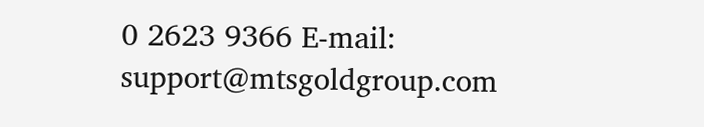0 2623 9366 E-mail: support@mtsgoldgroup.com